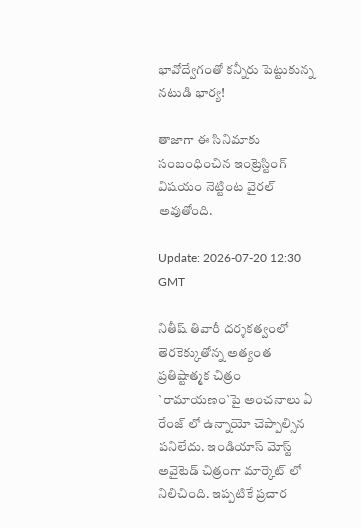భావోద్వేగంతో కన్నీరు పెట్టుకున్న న‌టుడి భార్య‌!

తాజాగా ఈ సినిమాకు సంబంధించిన ఇంట్రెస్టింగ్ విష‌యం నెట్టింట వైరల్ అవుతోంది.

Update: 2026-07-20 12:30 GMT

నితీష్ తివారీ దర్శకత్వంలో తెరకెక్కుతోన్న అత్యంత ప్రతిష్టాత్మక చిత్రం `రామాయణం`పై అంచనాలు ఏ రేంజ్ లో ఉన్నాయో చెప్పాల్సిన ప‌నిలేదు. ఇండియాస్ మోస్ట్ అవైటెడ్ చిత్రంగా మార్కెట్ లో నిలిచింది. ఇప్ప‌టికే ప్ర‌చార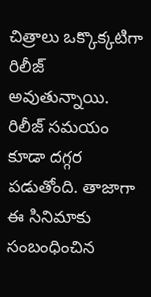చిత్రాలు ఒక్కొక్క‌టిగా రిలీజ్ అవుతున్నాయి. రిలీజ్ స‌మ‌యం కూడా ద‌గ్గ‌ర ప‌డుతోంది. తాజాగా ఈ సినిమాకు సంబంధించిన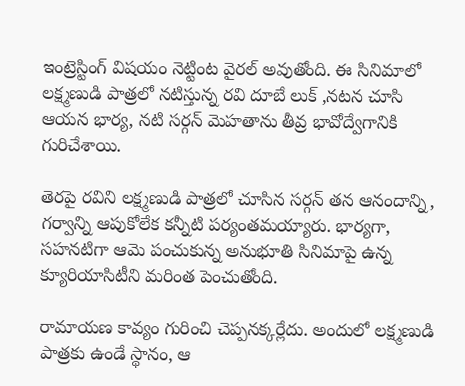ఇంట్రెస్టింగ్ విష‌యం నెట్టింట వైరల్ అవుతోంది. ఈ సినిమాలో లక్ష్మణుడి పాత్రలో నటిస్తున్న రవి దూబే లుక్ ,నటన చూసి ఆయన భార్య, నటి సర్గన్ మెహతాను తీవ్ర భావోద్వేగానికి గురిచేశాయి.

తెరపై రవిని లక్ష్మణుడి పాత్రలో చూసిన సర్గన్ తన ఆనందాన్ని, గర్వాన్ని ఆపుకోలేక కన్నీటి పర్యంతమయ్యారు. భార్యగా, సహనటిగా ఆమె పంచుకున్న అనుభూతి సినిమాపై ఉన్న క్యూరియాసిటీని మరింత పెంచుతోంది.

రామాయణ కావ్యం గురించి చెప్పనక్కర్లేదు. అందులో లక్ష్మణుడి పాత్రకు ఉండే స్థానం, ఆ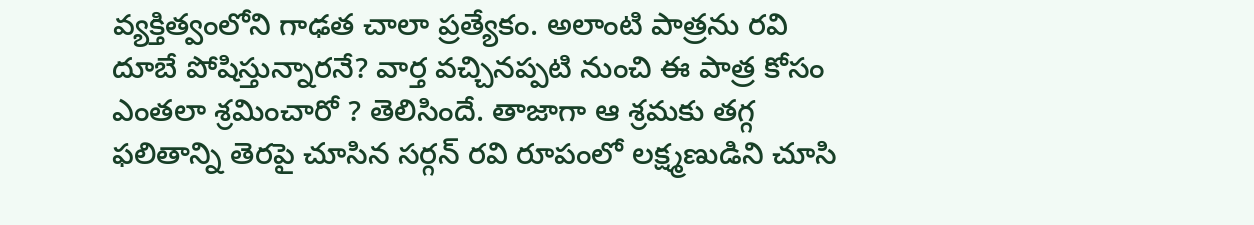వ్యక్తిత్వంలోని గాఢత చాలా ప్రత్యేకం. అలాంటి పాత్రను రవి దూబే పోషిస్తున్నారనే? వార్త వ‌చ్చిన‌ప్ప‌టి నుంచి ఈ పాత్ర కోసం ఎంతలా శ్రమించారో ? తెలిసిందే. తాజాగా ఆ శ్రమకు త‌గ్గ‌ ఫలితాన్ని తెరపై చూసిన సర్గన్ రవి రూపంలో లక్ష్మణుడిని చూసి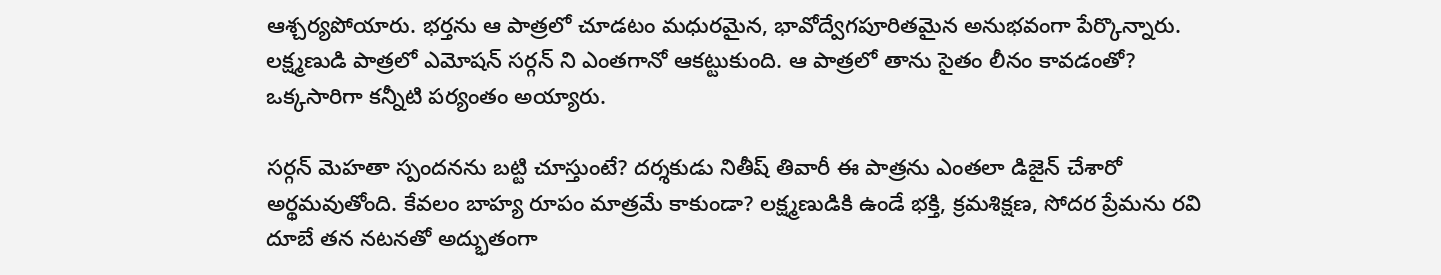ఆశ్చర్యపోయారు. భర్తను ఆ పాత్రలో చూడటం మధురమైన, భావోద్వేగపూరితమైన అనుభవంగా పేర్కొన్నారు. ల‌క్ష్మ‌ణుడి పాత్ర‌లో ఎమోష‌న్ స‌ర్గ‌న్ ని ఎంత‌గానో ఆక‌ట్టుకుంది. ఆ పాత్ర‌లో తాను సైతం లీనం కావ‌డంతో? ఒక్క‌సారిగా క‌న్నీటి ప‌ర్యంతం అయ్యారు.

సర్గన్ మెహతా స్పందనను బట్టి చూస్తుంటే? దర్శకుడు నితీష్ తివారీ ఈ పాత్రను ఎంతలా డిజైన్ చేశారో అర్థమవుతోంది. కేవలం బాహ్య రూపం మాత్రమే కాకుండా? లక్ష్మణుడికి ఉండే భక్తి, క్రమశిక్షణ, సోదర ప్రేమను రవి దూబే తన నటనతో అద్భుతంగా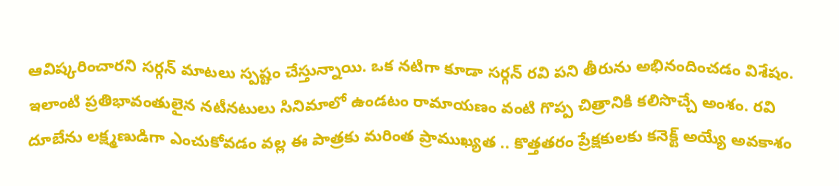ఆవిష్కరించారని స‌ర్గ‌న్ మాటలు స్పష్టం చేస్తున్నాయి. ఒక నటిగా కూడా స‌ర్గ‌న్ రవి పని తీరును అభినందించడం విశేషం. ఇలాంటి ప్రతిభావంతులైన నటీనటులు సినిమాలో ఉండటం రామాయణం వంటి గొప్ప చిత్రానికి కలిసొచ్చే అంశం. రవి దూబేను లక్ష్మణుడిగా ఎంచుకోవడం వల్ల ఈ పాత్రకు మరింత ప్రాముఖ్యత .. కొత్తతరం ప్రేక్షకులకు కనెక్ట్ అయ్యే అవకాశం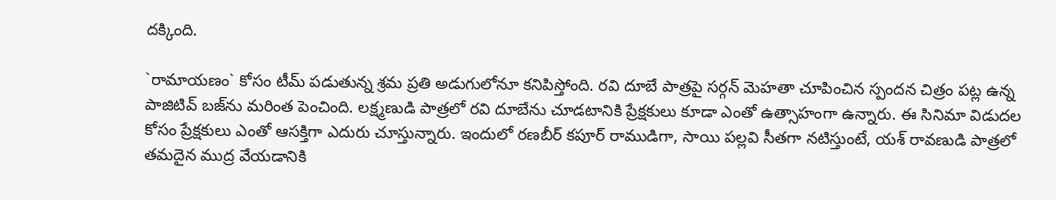దక్కింది.

`రామాయణం` కోసం టీమ్ పడుతున్న శ్రమ ప్రతి అడుగులోనూ కనిపిస్తోంది. రవి దూబే పాత్రపై సర్గన్ మెహతా చూపించిన స్పందన చిత్రం పట్ల ఉన్న పాజిటివ్ బజ్‌ను మరింత పెంచింది. లక్ష్మణుడి పాత్రలో రవి దూబేను చూడటానికి ప్రేక్షకులు కూడా ఎంతో ఉత్సాహంగా ఉన్నారు. ఈ సినిమా విడుదల కోసం ప్రేక్షకులు ఎంతో ఆసక్తిగా ఎదురు చూస్తున్నారు. ఇందులో రణబీర్ కపూర్ రాముడిగా, సాయి పల్లవి సీతగా నటిస్తుంటే, య‌శ్ రావ‌ణుడి పాత్ర‌లో తమ‌దైన ముద్ర వేయడానికి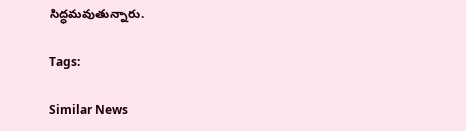సిద్ధమవుతున్నారు.

Tags:

Similar News